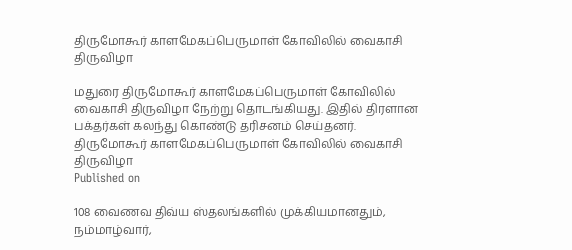திருமோகூர் காளமேகப்பெருமாள் கோவிலில் வைகாசி திருவிழா

மதுரை திருமோகூர் காளமேகப்பெருமாள் கோவிலில் வைகாசி திருவிழா நேற்று தொடங்கியது. இதில் திரளான பக்தர்கள் கலந்து கொண்டு தரிசனம் செய்தனர்.
திருமோகூர் காளமேகப்பெருமாள் கோவிலில் வைகாசி திருவிழா
Published on

108 வைணவ திவ்ய ஸ்தலங்களில் முக்கியமானதும், நம்மாழ்வார்,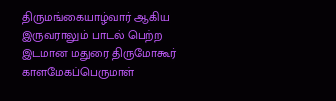திருமங்கையாழ்வார் ஆகிய இருவராலும் பாடல் பெற்ற இடமான மதுரை திருமோகூர் காளமேகப்பெருமாள்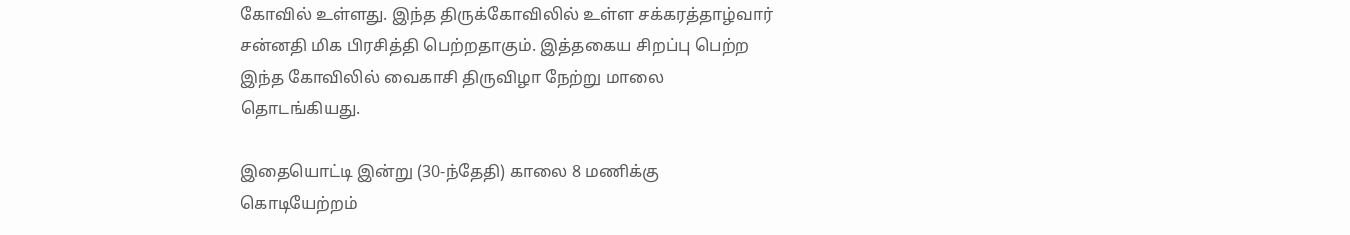கோவில் உள்ளது. இந்த திருக்கோவிலில் உள்ள சக்கரத்தாழ்வார் சன்னதி மிக பிரசித்தி பெற்றதாகும். இத்தகைய சிறப்பு பெற்ற இந்த கோவிலில் வைகாசி திருவிழா நேற்று மாலை தொடங்கியது.

இதையொட்டி இன்று (30-ந்தேதி) காலை 8 மணிக்கு கொடியேற்றம்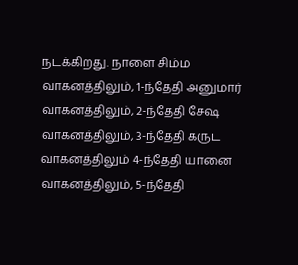நடக்கிறது. நாளை சிம்ம வாகனத்திலும், 1-ந்தேதி அனுமார் வாகனத்திலும், 2-ந்தேதி சேஷ வாகனத்திலும், 3-ந்தேதி கருட வாகனத்திலும் 4-ந்தேதி யானை வாகனத்திலும், 5-ந்தேதி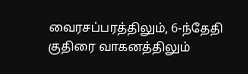வைரசப்பரத்திலும், 6-ந்தேதி குதிரை வாகனத்திலும்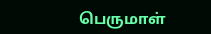பெருமாள்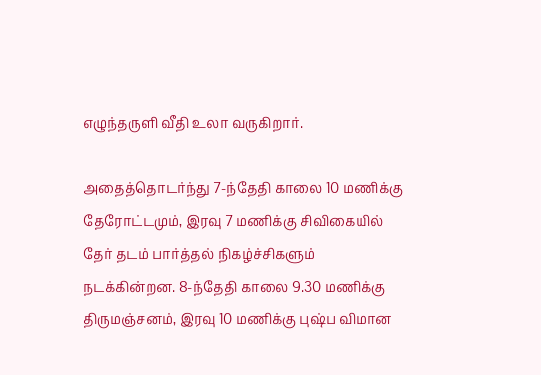எழுந்தருளி வீதி உலா வருகிறார்.

அதைத்தொடர்ந்து 7-ந்தேதி காலை 10 மணிக்கு தேரோட்டமும், இரவு 7 மணிக்கு சிவிகையில் தேர் தடம் பார்த்தல் நிகழ்ச்சிகளும் நடக்கின்றன. 8-ந்தேதி காலை 9.30 மணிக்கு திருமஞ்சனம், இரவு 10 மணிக்கு புஷ்ப விமான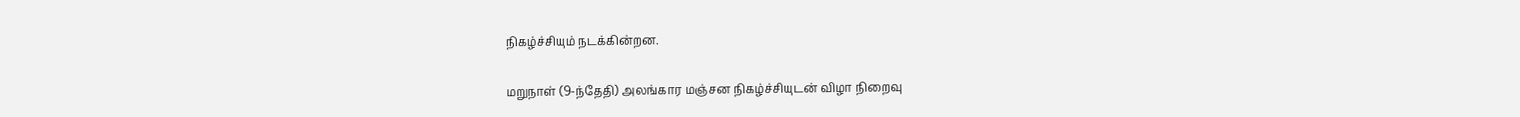நிகழ்ச்சியும் நடக்கின்றன.

மறுநாள் (9-ந்தேதி) அலங்கார மஞ்சன நிகழ்ச்சியுடன் விழா நிறைவு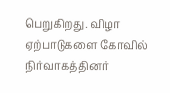பெறுகிறது. விழா ஏற்பாடுகளை கோவில் நிர்வாகத்தினர்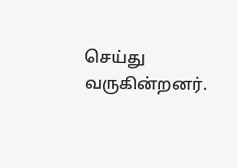செய்து வருகின்றனர்.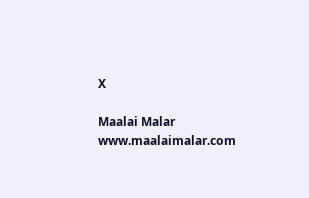X

Maalai Malar
www.maalaimalar.com